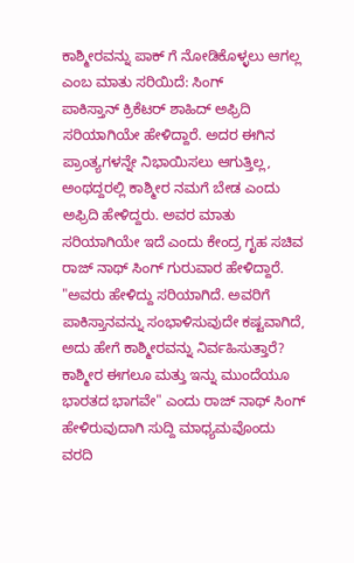ಕಾಶ್ಮೀರವನ್ನು ಪಾಕ್ ಗೆ ನೋಡಿಕೊಳ್ಳಲು ಆಗಲ್ಲ ಎಂಬ ಮಾತು ಸರಿಯಿದೆ: ಸಿಂಗ್
ಪಾಕಿಸ್ತಾನ್ ಕ್ರಿಕೆಟರ್ ಶಾಹಿದ್ ಅಫ್ರಿದಿ ಸರಿಯಾಗಿಯೇ ಹೇಳಿದ್ದಾರೆ. ಅದರ ಈಗಿನ ಪ್ರಾಂತ್ಯಗಳನ್ನೇ ನಿಭಾಯಿಸಲು ಆಗುತ್ತಿಲ್ಲ, ಅಂಥದ್ದರಲ್ಲಿ ಕಾಶ್ಮೀರ ನಮಗೆ ಬೇಡ ಎಂದು ಅಫ್ರಿದಿ ಹೇಳಿದ್ದರು. ಅವರ ಮಾತು ಸರಿಯಾಗಿಯೇ ಇದೆ ಎಂದು ಕೇಂದ್ರ ಗೃಹ ಸಚಿವ ರಾಜ್ ನಾಥ್ ಸಿಂಗ್ ಗುರುವಾರ ಹೇಳಿದ್ದಾರೆ.
"ಅವರು ಹೇಳಿದ್ದು ಸರಿಯಾಗಿದೆ. ಅವರಿಗೆ ಪಾಕಿಸ್ತಾನವನ್ನು ಸಂಭಾಳಿಸುವುದೇ ಕಷ್ಟವಾಗಿದೆ, ಅದು ಹೇಗೆ ಕಾಶ್ಮೀರವನ್ನು ನಿರ್ವಹಿಸುತ್ತಾರೆ? ಕಾಶ್ಮೀರ ಈಗಲೂ ಮತ್ತು ಇನ್ನು ಮುಂದೆಯೂ ಭಾರತದ ಭಾಗವೇ" ಎಂದು ರಾಜ್ ನಾಥ್ ಸಿಂಗ್ ಹೇಳಿರುವುದಾಗಿ ಸುದ್ದಿ ಮಾಧ್ಯಮವೊಂದು ವರದಿ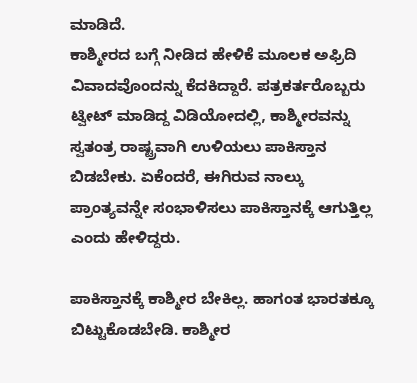ಮಾಡಿದೆ.
ಕಾಶ್ಮೀರದ ಬಗ್ಗೆ ನೀಡಿದ ಹೇಳಿಕೆ ಮೂಲಕ ಅಫ್ರಿದಿ ವಿವಾದವೊಂದನ್ನು ಕೆದಕಿದ್ದಾರೆ. ಪತ್ರಕರ್ತರೊಬ್ಬರು ಟ್ವೀಟ್ ಮಾಡಿದ್ದ ವಿಡಿಯೋದಲ್ಲಿ, ಕಾಶ್ಮೀರವನ್ನು ಸ್ವತಂತ್ರ ರಾಷ್ಟ್ರವಾಗಿ ಉಳಿಯಲು ಪಾಕಿಸ್ತಾನ ಬಿಡಬೇಕು. ಏಕೆಂದರೆ, ಈಗಿರುವ ನಾಲ್ಕು ಪ್ರಾಂತ್ಯವನ್ನೇ ಸಂಭಾಳಿಸಲು ಪಾಕಿಸ್ತಾನಕ್ಕೆ ಆಗುತ್ತಿಲ್ಲ ಎಂದು ಹೇಳಿದ್ದರು.

ಪಾಕಿಸ್ತಾನಕ್ಕೆ ಕಾಶ್ಮೀರ ಬೇಕಿಲ್ಲ. ಹಾಗಂತ ಭಾರತಕ್ಕೂ ಬಿಟ್ಟುಕೊಡಬೇಡಿ. ಕಾಶ್ಮೀರ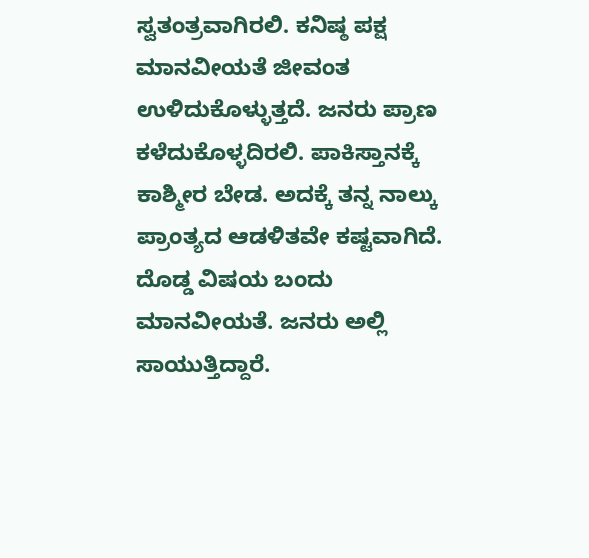ಸ್ವತಂತ್ರವಾಗಿರಲಿ. ಕನಿಷ್ಠ ಪಕ್ಷ ಮಾನವೀಯತೆ ಜೀವಂತ ಉಳಿದುಕೊಳ್ಳುತ್ತದೆ. ಜನರು ಪ್ರಾಣ ಕಳೆದುಕೊಳ್ಳದಿರಲಿ. ಪಾಕಿಸ್ತಾನಕ್ಕೆ ಕಾಶ್ಮೀರ ಬೇಡ. ಅದಕ್ಕೆ ತನ್ನ ನಾಲ್ಕು ಪ್ರಾಂತ್ಯದ ಆಡಳಿತವೇ ಕಷ್ಟವಾಗಿದೆ. ದೊಡ್ಡ ವಿಷಯ ಬಂದು ಮಾನವೀಯತೆ. ಜನರು ಅಲ್ಲಿ ಸಾಯುತ್ತಿದ್ದಾರೆ.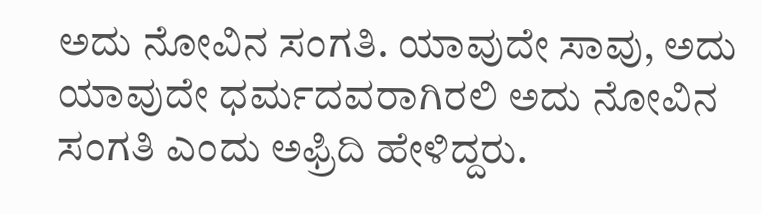ಅದು ನೋವಿನ ಸಂಗತಿ. ಯಾವುದೇ ಸಾವು, ಅದು ಯಾವುದೇ ಧರ್ಮದವರಾಗಿರಲಿ ಅದು ನೋವಿನ ಸಂಗತಿ ಎಂದು ಅಫ್ರಿದಿ ಹೇಳಿದ್ದರು.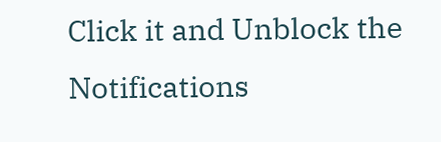Click it and Unblock the Notifications